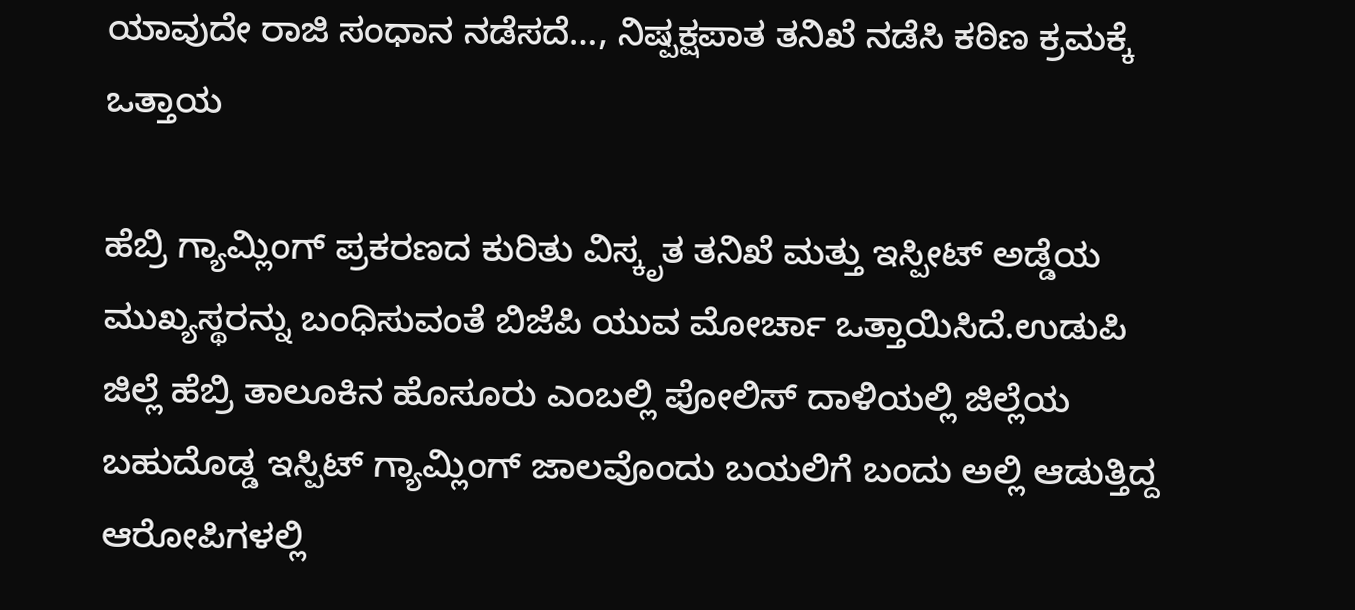ಯಾವುದೇ ರಾಜಿ ಸಂಧಾನ ನಡೆಸದೆ…, ನಿಷ್ಪಕ್ಷಪಾತ ತನಿಖೆ ನಡೆಸಿ ಕಠಿಣ ಕ್ರಮಕ್ಕೆ ಒತ್ತಾಯ

ಹೆಬ್ರಿ ಗ್ಯಾಮ್ಲಿಂಗ್ ಪ್ರಕರಣದ ಕುರಿತು ವಿಸ್ಕೃತ ತನಿಖೆ ಮತ್ತು ಇಸ್ಪೀಟ್ ಅಡ್ಡೆಯ ಮುಖ್ಯಸ್ಥರನ್ನು ಬಂಧಿಸುವಂತೆ ಬಿಜೆಪಿ ಯುವ ಮೋರ್ಚಾ ಒತ್ತಾಯಿಸಿದೆ.ಉಡುಪಿ ಜಿಲ್ಲೆ ಹೆಬ್ರಿ ತಾಲೂಕಿನ ಹೊಸೂರು ಎಂಬಲ್ಲಿ ಪೋಲಿಸ್ ದಾಳಿಯಲ್ಲಿ ಜಿಲ್ಲೆಯ ಬಹುದೊಡ್ಡ ಇಸ್ಪಿಟ್ ಗ್ಯಾಮ್ಲಿಂಗ್ ಜಾಲವೊಂದು ಬಯಲಿಗೆ ಬಂದು ಅಲ್ಲಿ ಆಡುತ್ತಿದ್ದ ಆರೋಪಿಗಳಲ್ಲಿ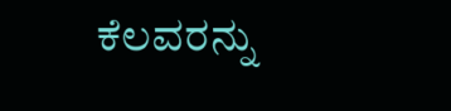ಕೆಲವರನ್ನು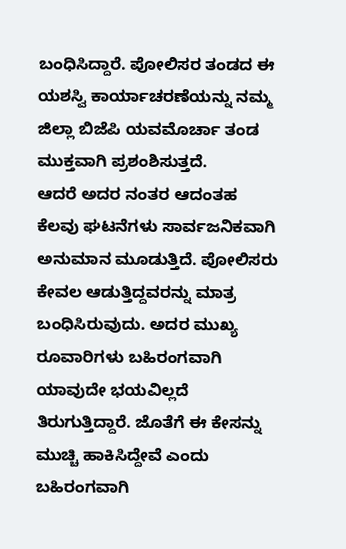ಬಂಧಿಸಿದ್ದಾರೆ. ಪೋಲಿಸರ ತಂಡದ ಈ ಯಶಸ್ವಿ ಕಾರ್ಯಾಚರಣೆಯನ್ನು ನಮ್ಮ ಜಿಲ್ಲಾ ಬಿಜೆಪಿ ಯವಮೊರ್ಚಾ ತಂಡ ಮುಕ್ತವಾಗಿ ಪ್ರಶಂಶಿಸುತ್ತದೆ.
ಆದರೆ ಅದರ ನಂತರ ಆದಂತಹ ಕೆಲವು ಘಟನೆಗಳು ಸಾರ್ವಜನಿಕವಾಗಿ ಅನುಮಾನ ಮೂಡುತ್ತಿದೆ. ಪೋಲಿಸರು ಕೇವಲ ಆಡುತ್ತಿದ್ದವರನ್ನು ಮಾತ್ರ ಬಂಧಿಸಿರುವುದು. ಅದರ ಮುಖ್ಯ ರೂವಾರಿಗಳು ಬಹಿರಂಗವಾಗಿ ಯಾವುದೇ ಭಯವಿಲ್ಲದೆ ತಿರುಗುತ್ತಿದ್ದಾರೆ. ಜೊತೆಗೆ ಈ ಕೇಸನ್ನು ಮುಚ್ಚಿ ಹಾಕಿಸಿದ್ದೇವೆ ಎಂದು ಬಹಿರಂಗವಾಗಿ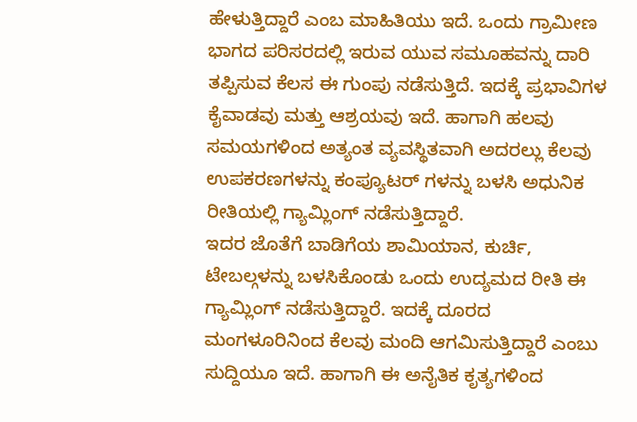ಹೇಳುತ್ತಿದ್ದಾರೆ ಎಂಬ ಮಾಹಿತಿಯು ಇದೆ. ಒಂದು ಗ್ರಾಮೀಣ ಭಾಗದ ಪರಿಸರದಲ್ಲಿ ಇರುವ ಯುವ ಸಮೂಹವನ್ನು ದಾರಿ ತಪ್ಪಿಸುವ ಕೆಲಸ ಈ ಗುಂಪು ನಡೆಸುತ್ತಿದೆ. ಇದಕ್ಕೆ ಪ್ರಭಾವಿಗಳ ಕೈವಾಡವು ಮತ್ತು ಆಶ್ರಯವು ಇದೆ. ಹಾಗಾಗಿ ಹಲವು ಸಮಯಗಳಿಂದ ಅತ್ಯಂತ ವ್ಯವಸ್ಥಿತವಾಗಿ ಅದರಲ್ಲು ಕೆಲವು ಉಪಕರಣಗಳನ್ನು ಕಂಪ್ಯೂಟರ್ ಗಳನ್ನು ಬಳಸಿ ಅಧುನಿಕ ರೀತಿಯಲ್ಲಿ ಗ್ಯಾಮ್ಲಿಂಗ್ ನಡೆಸುತ್ತಿದ್ದಾರೆ.
ಇದರ ಜೊತೆಗೆ ಬಾಡಿಗೆಯ ಶಾಮಿಯಾನ, ಕುರ್ಚಿ, ಟೇಬಲ್ಗಳನ್ನು ಬಳಸಿಕೊಂಡು ಒಂದು ಉದ್ಯಮದ ರೀತಿ ಈ ಗ್ಯಾಮ್ಲಿಂಗ್ ನಡೆಸುತ್ತಿದ್ದಾರೆ. ಇದಕ್ಕೆ ದೂರದ ಮಂಗಳೂರಿನಿಂದ ಕೆಲವು ಮಂದಿ ಆಗಮಿಸುತ್ತಿದ್ದಾರೆ ಎಂಬು ಸುದ್ದಿಯೂ ಇದೆ. ಹಾಗಾಗಿ ಈ ಅನೈತಿಕ ಕೃತ್ಯಗಳಿಂದ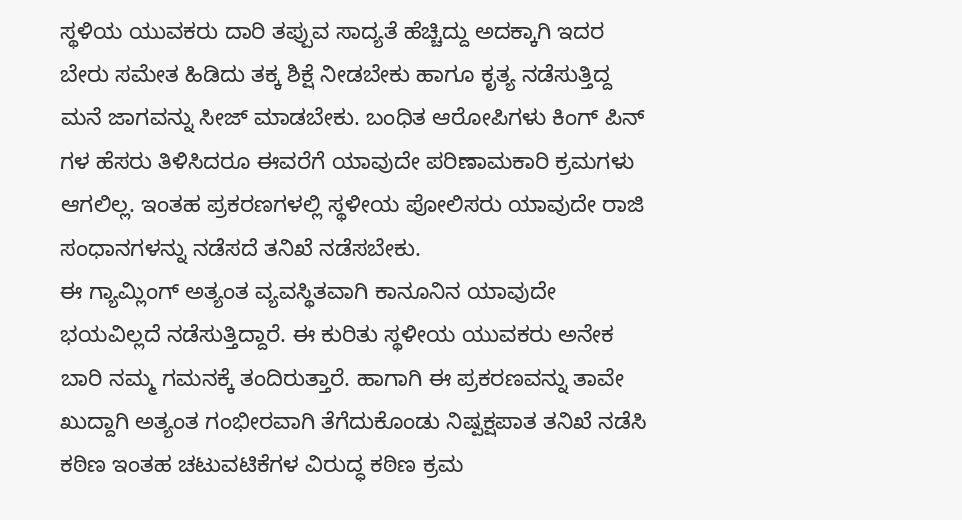ಸ್ಥಳಿಯ ಯುವಕರು ದಾರಿ ತಪ್ಪುವ ಸಾದ್ಯತೆ ಹೆಚ್ಚಿದ್ದು ಅದಕ್ಕಾಗಿ ಇದರ ಬೇರು ಸಮೇತ ಹಿಡಿದು ತಕ್ಕ ಶಿಕ್ಷೆ ನೀಡಬೇಕು ಹಾಗೂ ಕೃತ್ಯ ನಡೆಸುತ್ತಿದ್ದ ಮನೆ ಜಾಗವನ್ನು ಸೀಜ್ ಮಾಡಬೇಕು. ಬಂಧಿತ ಆರೋಪಿಗಳು ಕಿಂಗ್ ಪಿನ್ ಗಳ ಹೆಸರು ತಿಳಿಸಿದರೂ ಈವರೆಗೆ ಯಾವುದೇ ಪರಿಣಾಮಕಾರಿ ಕ್ರಮಗಳು ಆಗಲಿಲ್ಲ. ಇಂತಹ ಪ್ರಕರಣಗಳಲ್ಲಿ ಸ್ಥಳೀಯ ಪೋಲಿಸರು ಯಾವುದೇ ರಾಜಿ ಸಂಧಾನಗಳನ್ನು ನಡೆಸದೆ ತನಿಖೆ ನಡೆಸಬೇಕು.
ಈ ಗ್ಯಾಮ್ಲಿಂಗ್ ಅತ್ಯಂತ ವ್ಯವಸ್ಥಿತವಾಗಿ ಕಾನೂನಿನ ಯಾವುದೇ ಭಯವಿಲ್ಲದೆ ನಡೆಸುತ್ತಿದ್ದಾರೆ. ಈ ಕುರಿತು ಸ್ಥಳೀಯ ಯುವಕರು ಅನೇಕ ಬಾರಿ ನಮ್ಮ ಗಮನಕ್ಕೆ ತಂದಿರುತ್ತಾರೆ. ಹಾಗಾಗಿ ಈ ಪ್ರಕರಣವನ್ನು ತಾವೇ ಖುದ್ದಾಗಿ ಅತ್ಯಂತ ಗಂಭೀರವಾಗಿ ತೆಗೆದುಕೊಂಡು ನಿಷ್ಪಕ್ಷಪಾತ ತನಿಖೆ ನಡೆಸಿ ಕಠಿಣ ಇಂತಹ ಚಟುವಟಿಕೆಗಳ ವಿರುದ್ಧ ಕಠಿಣ ಕ್ರಮ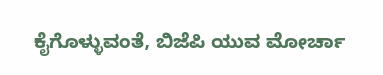ಕೈಗೊಳ್ಳುವಂತೆ, ಬಿಜೆಪಿ ಯುವ ಮೋರ್ಚಾ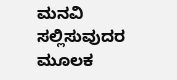ಮನವಿ ಸಲ್ಲಿಸುವುದರ ಮೂಲಕ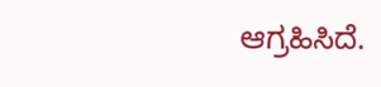ಆಗ್ರಹಿಸಿದೆ.